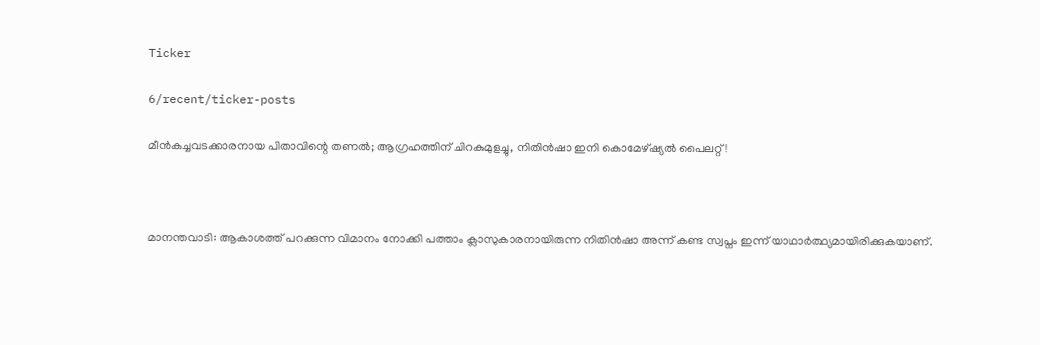Ticker

6/recent/ticker-posts

മീൻകച്ചവടക്കാരനായ പിതാവിന്റെ തണൽ; ആഗ്രഹത്തിന് ചിറകുമുളച്ചു, നിതിൻഷാ ഇനി കൊമേഴ്ഷ്യൽ പൈലറ്റ്!



മാനന്തവാടി: ആകാശത്ത് പറക്കുന്ന വിമാനം നോക്കി പത്താം ക്ലാസുകാരനായിരുന്ന നിതിൻഷാ അന്ന് കണ്ട സ്വപ്നം ഇന്ന് യാഥാർത്ഥ്യമായിരിക്കുകയാണ്.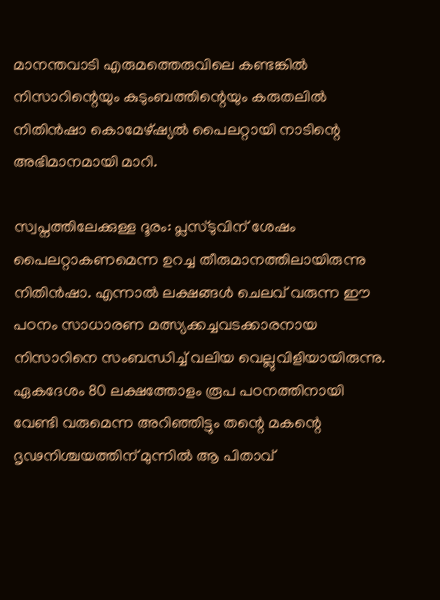മാനന്തവാടി എരുമത്തെരുവിലെ കണ്ടങ്കിൽ നിസാറിന്റെയും കുടുംബത്തിന്റെയും കരുതലിൽ നിതിൻഷാ കൊമേഴ്ഷ്യൽ പൈലറ്റായി നാടിന്റെ അഭിമാനമായി മാറി.

സ്വപ്നത്തിലേക്കുള്ള ദൂരം: പ്ലസ്‌ടുവിന് ശേഷം പൈലറ്റാകണമെന്ന ഉറച്ച തീരുമാനത്തിലായിരുന്നു നിതിൻഷാ. എന്നാൽ ലക്ഷങ്ങൾ ചെലവ് വരുന്ന ഈ പഠനം സാധാരണ മത്സ്യക്കച്ചവടക്കാരനായ നിസാറിനെ സംബന്ധിച്ച് വലിയ വെല്ലുവിളിയായിരുന്നു. ഏകദേശം 80 ലക്ഷത്തോളം രൂപ പഠനത്തിനായി വേണ്ടി വരുമെന്ന അറിഞ്ഞിട്ടും തന്റെ മകന്റെ ദൃഢനിശ്ചയത്തിന് മുന്നിൽ ആ പിതാവ്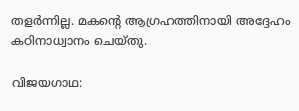തളർന്നില്ല. മകന്റെ ആഗ്രഹത്തിനായി അദ്ദേഹം കഠിനാധ്വാനം ചെയ്തു.

വിജയഗാഥ: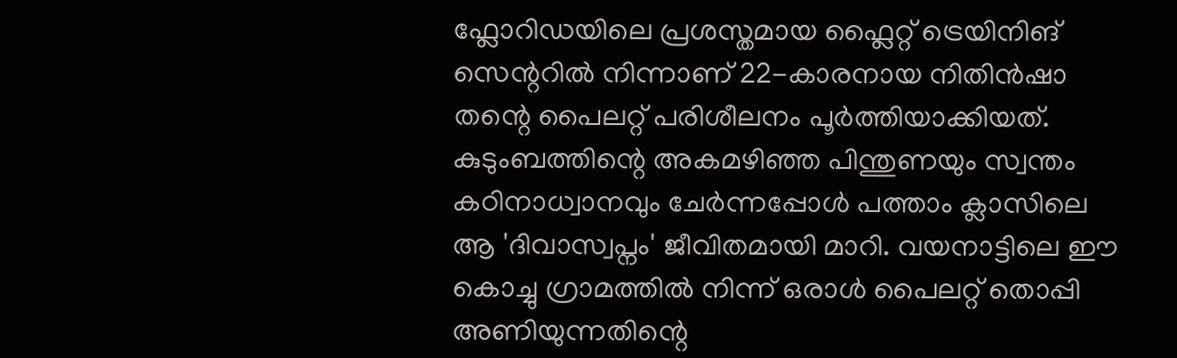ഫ്ലോറിഡയിലെ പ്രശസ്തമായ ഫ്ലൈറ്റ് ട്രെയിനിങ് സെന്ററിൽ നിന്നാണ് 22-കാരനായ നിതിൻഷാ തന്റെ പൈലറ്റ് പരിശീലനം പൂർത്തിയാക്കിയത്. കുടുംബത്തിന്റെ അകമഴിഞ്ഞ പിന്തുണയും സ്വന്തം കഠിനാധ്വാനവും ചേർന്നപ്പോൾ പത്താം ക്ലാസിലെ ആ 'ദിവാസ്വപ്നം' ജീവിതമായി മാറി. വയനാട്ടിലെ ഈ കൊച്ചു ഗ്രാമത്തിൽ നിന്ന് ഒരാൾ പൈലറ്റ് തൊപ്പി അണിയുന്നതിന്റെ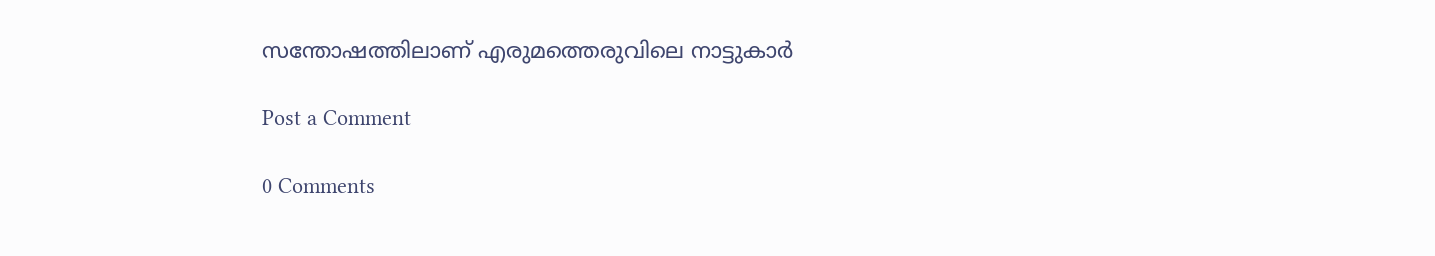സന്തോഷത്തിലാണ് എരുമത്തെരുവിലെ നാട്ടുകാർ

Post a Comment

0 Comments